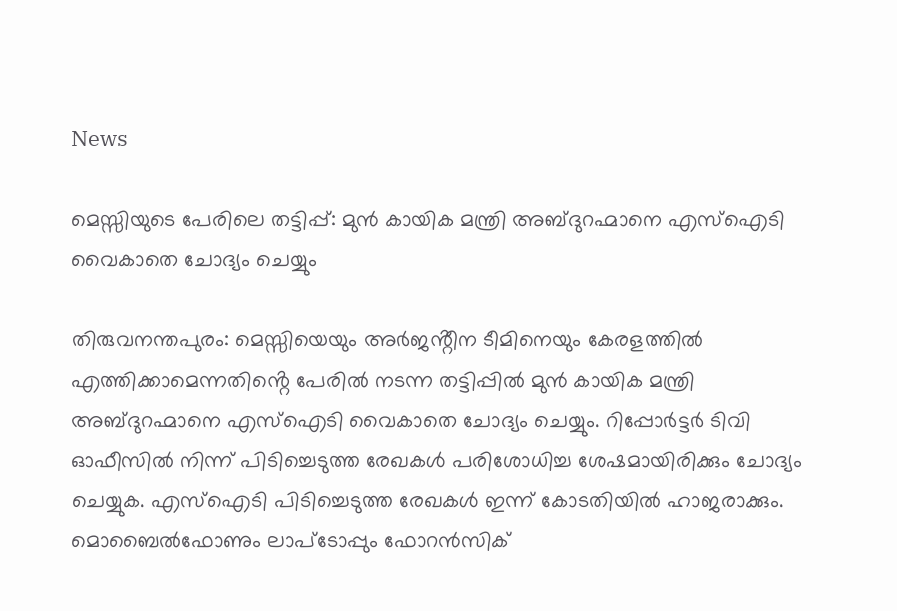News

മെസ്സിയുടെ പേരിലെ തട്ടിപ്പ്: മുൻ കായിക മന്ത്രി അബ്ദുറഹ്മാനെ എസ്ഐടി വൈകാതെ ചോദ്യം ചെയ്യും

തിരുവനന്തപുരം: മെസ്സിയെയും അർജൻ്റീന ടീമിനെയും കേരളത്തിൽ എത്തിക്കാമെന്നതിൻ്റെ പേരിൽ നടന്ന തട്ടിപ്പിൽ മുൻ കായിക മന്ത്രി അബ്ദുറഹ്മാനെ എസ്ഐടി വൈകാതെ ചോദ്യം ചെയ്യും. റിപ്പോർട്ടർ ടിവി ഓഫീസിൽ നിന്ന് പിടിച്ചെടുത്ത രേഖകൾ പരിശോധിച്ച ശേഷമായിരിക്കും ചോദ്യം ചെയ്യുക. എസ്ഐടി പിടിച്ചെടുത്ത രേഖകൾ ഇന്ന് കോടതിയിൽ ഹാജരാക്കും. മൊബൈൽഫോണും ലാപ്ടോപ്പും ഫോറൻസിക്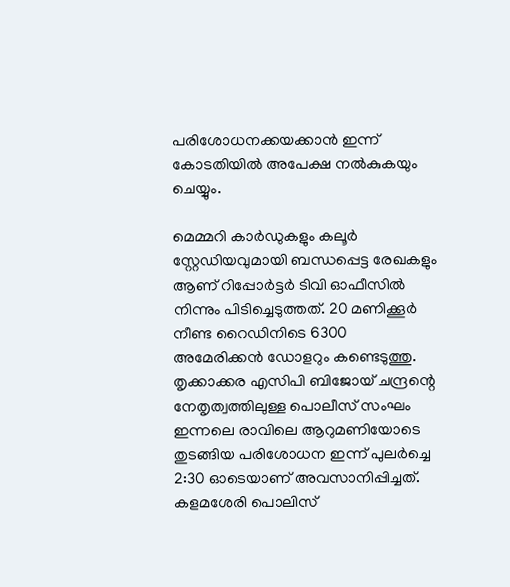പരിശോധനക്കയക്കാൻ ഇന്ന് കോടതിയിൽ അപേക്ഷ നൽകുകയും ചെയ്യും.

മെമ്മറി കാർഡുകളും കലൂർ സ്റ്റേഡിയവുമായി ബന്ധപ്പെട്ട രേഖകളും ആണ് റിപ്പോർട്ടർ ടിവി ഓഫീസിൽ നിന്നും പിടിച്ചെടുത്തത്. 20 മണിക്കൂർ നീണ്ട റൈഡിനിടെ 6300 അമേരിക്കൻ ഡോളറും കണ്ടെടുത്തു. തൃക്കാക്കര എസിപി ബിജോയ്‌ ചന്ദ്രന്റെ നേതൃത്വത്തിലുള്ള പൊലീസ് സംഘം ഇന്നലെ രാവിലെ ആറുമണിയോടെ തുടങ്ങിയ പരിശോധന ഇന്ന് പുലർച്ചെ 2:30 ഓടെയാണ് അവസാനിപ്പിച്ചത്. കളമശേരി പൊലിസ്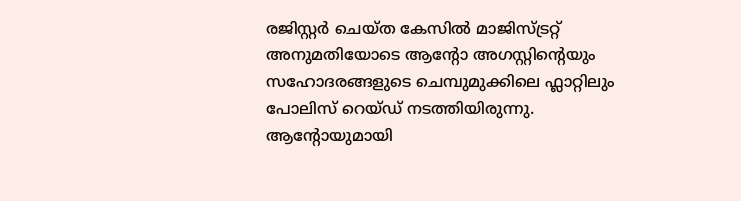രജിസ്റ്റർ ചെയ്ത കേസിൽ മാജിസ്ട്രറ്റ് അനുമതിയോടെ ആന്റോ അഗസ്റ്റിന്റെയും സഹോദരങ്ങളുടെ ചെമ്പുമുക്കിലെ ഫ്ലാറ്റിലും പോലിസ് റെയ്‌ഡ്‌ നടത്തിയിരുന്നു. ആന്റോയുമായി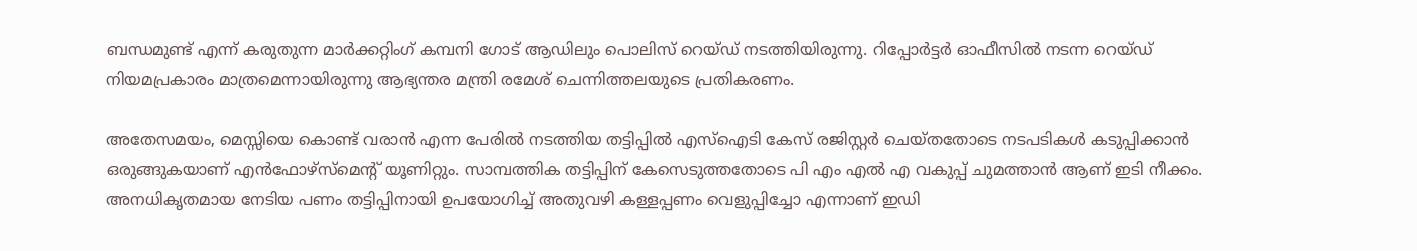ബന്ധമുണ്ട് എന്ന് കരുതുന്ന മാർക്കറ്റിംഗ് കമ്പനി ഗോട് ആഡിലും പൊലിസ് റെയ്‌ഡ്‌ നടത്തിയിരുന്നു. റിപ്പോർട്ടർ ഓഫീസിൽ നടന്ന റെയ്ഡ് നിയമപ്രകാരം മാത്രമെന്നായിരുന്നു ആഭ്യന്തര മന്ത്രി രമേശ് ചെന്നിത്തലയുടെ പ്രതികരണം.

അതേസമയം, മെസ്സിയെ കൊണ്ട് വരാൻ എന്ന പേരിൽ നടത്തിയ തട്ടിപ്പിൽ എസ്ഐടി കേസ് രജിസ്റ്റർ ചെയ്തതോടെ നടപടികൾ കടുപ്പിക്കാൻ ഒരുങ്ങുകയാണ് എൻഫോഴ്സ്മെൻ്റ് യൂണിറ്റും. സാമ്പത്തിക തട്ടിപ്പിന് കേസെടുത്തതോടെ പി എം എൽ എ വകുപ്പ് ചുമത്താൻ ആണ് ഇടി നീക്കം. അനധികൃതമായ നേടിയ പണം തട്ടിപ്പിനായി ഉപയോഗിച്ച് അതുവഴി കള്ളപ്പണം വെളുപ്പിച്ചോ എന്നാണ് ഇഡി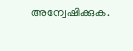അന്വേഷിക്കുക.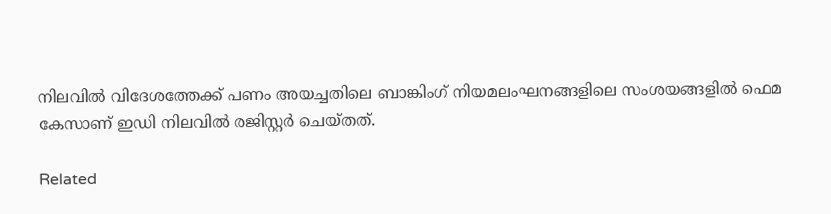നിലവിൽ വിദേശത്തേക്ക് പണം അയച്ചതിലെ ബാങ്കിംഗ് നിയമലംഘനങ്ങളിലെ സംശയങ്ങളിൽ ഫെമ കേസാണ് ഇഡി നിലവിൽ രജിസ്റ്റർ ചെയ്തത്.

Related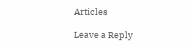Articles

Leave a Reply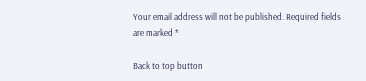Your email address will not be published. Required fields are marked *

Back to top button